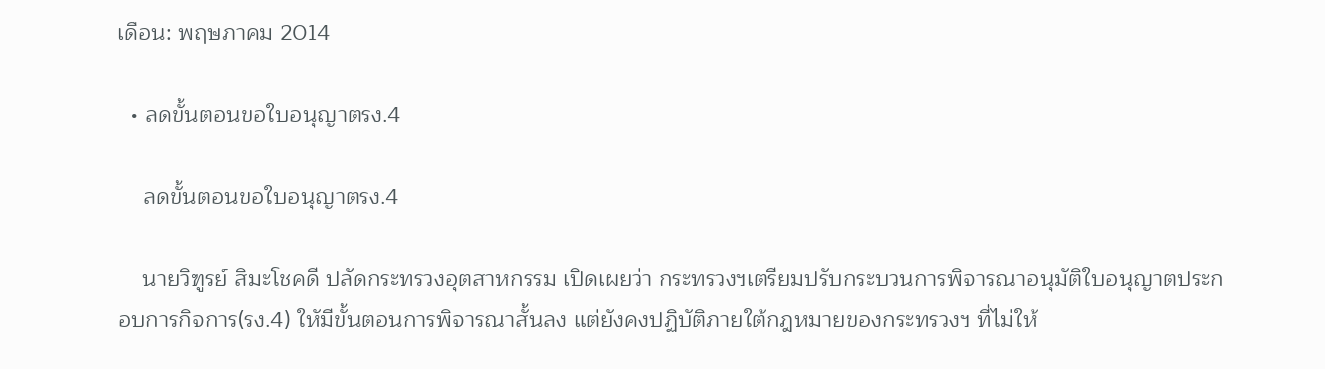เดือน: พฤษภาคม 2014

  • ลดขั้นตอนขอใบอนุญาตรง.4

    ลดขั้นตอนขอใบอนุญาตรง.4

    นายวิฑูรย์ สิมะโชคดี ปลัดกระทรวงอุตสาหกรรม เปิดเผยว่า กระทรวงฯเตรียมปรับกระบวนการพิจารณาอนุมัติใบอนุญาตประกอบการกิจการ(รง.4) ใหัมีขั้นตอนการพิจารณาสั้นลง แต่ยังคงปฏิบัติภายใต้กฎหมายของกระทรวงฯ ที่ไม่ให้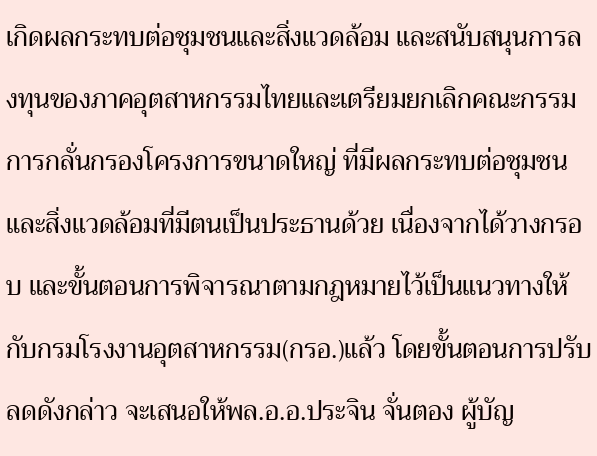เกิดผลกระทบต่อชุมชนและสิ่งแวดล้อม และสนับสนุนการลงทุนของภาคอุตสาหกรรมไทยและเตรียมยกเลิกคณะกรรมการกลั่นกรองโครงการขนาดใหญ่ ที่มีผลกระทบต่อชุมชนและสิ่งแวดล้อมที่มีตนเป็นประธานด้วย เนื่องจากได้วางกรอบ และขั้นตอนการพิจารณาตามกฎหมายไว้เป็นแนวทางให้กับกรมโรงงานอุตสาหกรรม(กรอ.)แล้ว โดยขั้นตอนการปรับลดดังกล่าว จะเสนอให้พล.อ.อ.ประจิน จั่นตอง ผู้บัญ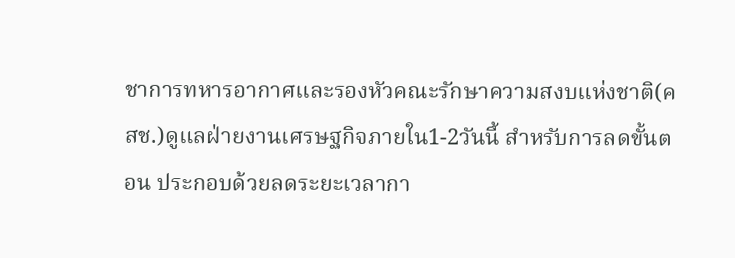ชาการทหารอากาศและรองหัวคณะรักษาความสงบแห่งชาติ(คสช.)ดูแลฝ่ายงานเศรษฐกิจภายใน1-2วันนี้ สำหรับการลดขั้นตอน ประกอบด้วยลดระยะเวลากา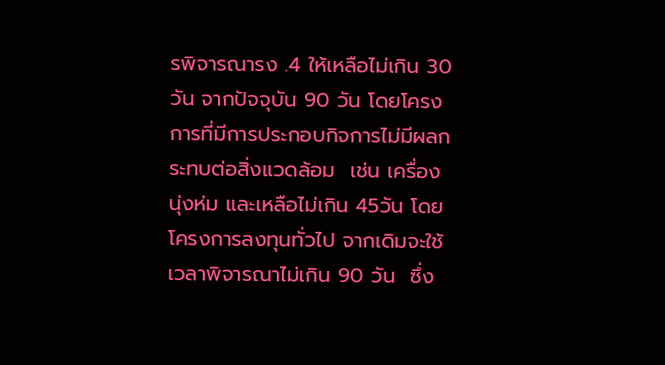รพิจารณารง .4 ให้เหลือไม่เกิน 30วัน จากปัจจุบัน 90 วัน โดยโครงการที่มีการประกอบกิจการไม่มีผลกระทบต่อสิ่งแวดล้อม  เช่น เครื่องนุ่งห่ม และเหลือไม่เกิน 45วัน โดยโครงการลงทุนทั่วไป จากเดิมจะใช้เวลาพิจารณาไม่เกิน 90 วัน  ซึ่ง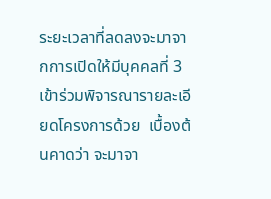ระยะเวลาที่ลดลงจะมาจากการเปิดให้มีบุคคลที่ 3 เข้าร่วมพิจารณารายละเอียดโครงการด้วย  เบื้องต้นคาดว่า จะมาจา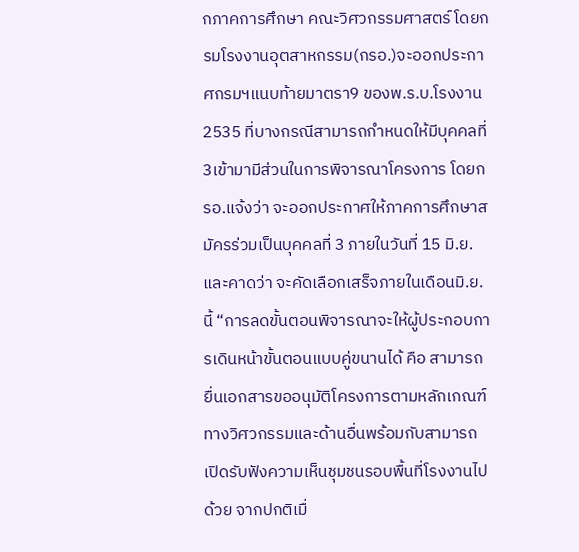กภาคการศึกษา คณะวิศวกรรมศาสตร์ โดยกรมโรงงานอุตสาหกรรม(กรอ.)จะออกประกาศกรมฯแนบท้ายมาตรา9 ของพ.ร.บ.โรงงาน2535 ที่บางกรณีสามารถกำหนดให้มีบุคคลที่3เข้ามามีส่วนในการพิจารณาโครงการ โดยกรอ.แจ้งว่า จะออกประกาศให้ภาคการศึกษาสมัครร่วมเป็นบุคคลที่ 3 ภายในวันที่ 15 มิ.ย. และคาดว่า จะคัดเลือกเสร็จภายในเดือนมิ.ย.นี้ “การลดขั้นตอนพิจารณาจะให้ผู้ประกอบการเดินหน้าขั้นตอนแบบคู่ขนานได้ คือ สามารถยื่นเอกสารขออนุมัติโครงการตามหลักเกณฑ์ทางวิศวกรรมและด้านอื่นพร้อมกับสามารถเปิดรับฟังความเห็นชุมชนรอบพื้นที่โรงงานไปด้วย จากปกติเมื่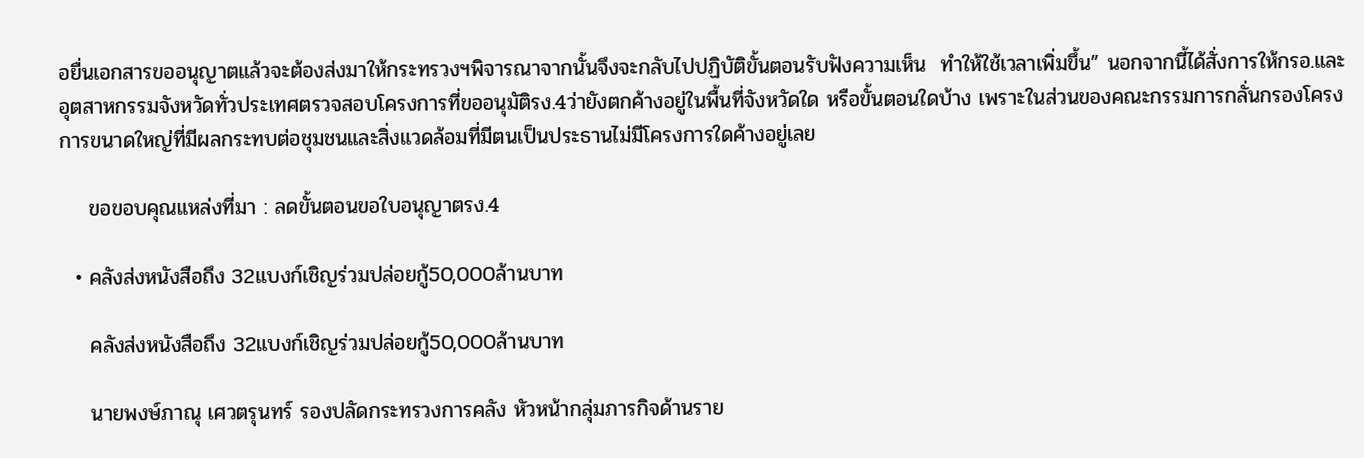อยื่นเอกสารขออนุญาตแล้วจะต้องส่งมาให้กระทรวงฯพิจารณาจากนั้นจึงจะกลับไปปฏิบัติขั้นตอนรับฟังความเห็น  ทำให้ใช้เวลาเพิ่มขึ้น” นอกจากนี้ได้สั่งการให้กรอ.และอุตสาหกรรมจังหวัดทั่วประเทศตรวจสอบโครงการที่ขออนุมัติรง.4ว่ายังตกค้างอยู่ในพื้นที่จังหวัดใด หรือขั้นตอนใดบ้าง เพราะในส่วนของคณะกรรมการกลั่นกรองโครงการขนาดใหญ่ที่มีผลกระทบต่อชุมชนและสิ่งแวดล้อมที่มีตนเป็นประธานไม่มีโครงการใดค้างอยู่เลย

    ขอขอบคุณแหล่งที่มา : ลดขั้นตอนขอใบอนุญาตรง.4

  • คลังส่งหนังสือถึง 32แบงก์เชิญร่วมปล่อยกู้50,000ล้านบาท

    คลังส่งหนังสือถึง 32แบงก์เชิญร่วมปล่อยกู้50,000ล้านบาท

    นายพงษ์ภาณุ เศวตรุนทร์ รองปลัดกระทรวงการคลัง หัวหน้ากลุ่มภารกิจด้านราย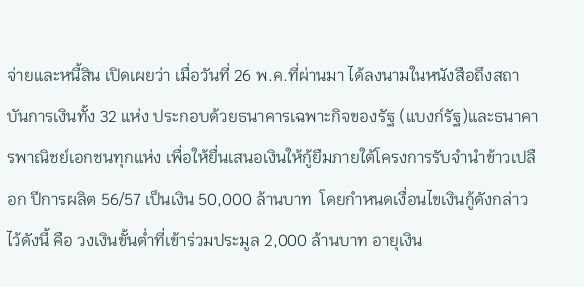จ่ายและหนี้สิน เปิดเผยว่า เมื่อวันที่ 26 พ.ค.ที่ผ่านมา ได้ลงนามในหนังสือถึงสถาบันการเงินทั้ง 32 แห่ง ประกอบด้วยธนาคารเฉพาะกิจของรัฐ (แบงก์รัฐ)และธนาคารพาณิชย์เอกชนทุกแห่ง เพื่อให้ยื่นเสนอเงินให้กู้ยืมภายใต้โครงการรับจำนำข้าวเปลือก ปีการผลิต 56/57 เป็นเงิน 50,000 ล้านบาท  โดยกำหนดเงื่อนไขเงินกู้ดังกล่าวไว้ดังนี้ คือ วงเงินขั้นต่ำที่เข้าร่วมประมูล 2,000 ล้านบาท อายุเงิน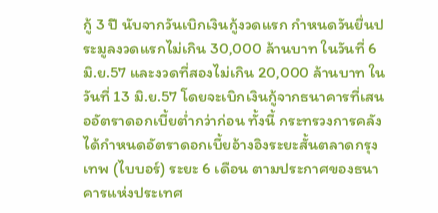กู้ 3 ปี นับจากวันเบิกเงินกู้งวดแรก กำหนดวันยื่นประมูลงวดแรกไม่เกิน 30,000 ล้านบาท ในวันที่ 6 มิ.ย.57 และงวดที่สองไม่เกิน 20,000 ล้านบาท ในวันที่ 13 มิ.ย.57 โดยจะเบิกเงินกู้จากธนาคารที่เสนออัตราดอกเบี้ยต่ำกว่าก่อน ทั้งนี้ กระทรวงการคลังได้กำหนดอัตราดอกเบี้ยอ้างอิงระยะสั้นตลาดกรุงเทพ (ไบบอร์) ระยะ 6 เดือน ตามประกาศของธนาคารแห่งประเทศ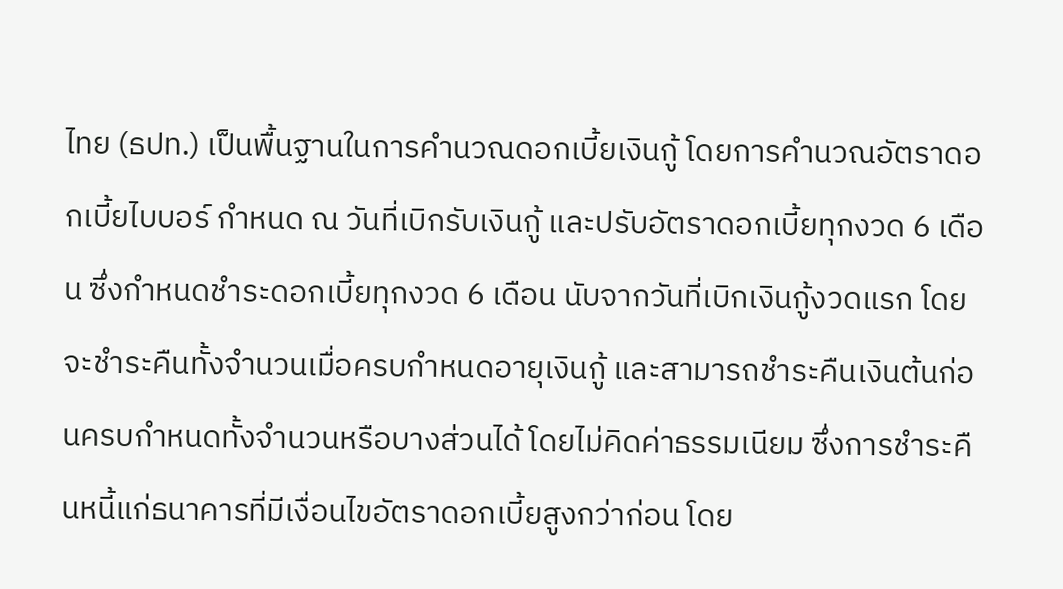ไทย (ธปท.) เป็นพื้นฐานในการคำนวณดอกเบี้ยเงินกู้ โดยการคำนวณอัตราดอกเบี้ยไบบอร์ กำหนด ณ วันที่เบิกรับเงินกู้ และปรับอัตราดอกเบี้ยทุกงวด 6 เดือน ซึ่งกำหนดชำระดอกเบี้ยทุกงวด 6 เดือน นับจากวันที่เบิกเงินกู้งวดแรก โดยจะชำระคืนทั้งจำนวนเมื่อครบกำหนดอายุเงินกู้ และสามารถชำระคืนเงินต้นก่อนครบกำหนดทั้งจำนวนหรือบางส่วนได้ โดยไม่คิดค่าธรรมเนียม ซึ่งการชำระคืนหนี้แก่ธนาคารที่มีเงื่อนไขอัตราดอกเบี้ยสูงกว่าก่อน โดย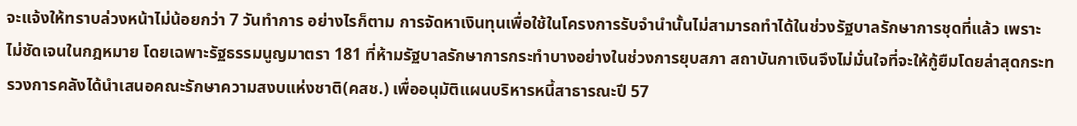จะแจ้งให้ทราบล่วงหน้าไม่น้อยกว่า 7 วันทำการ อย่างไรก็ตาม การจัดหาเงินทุนเพื่อใช้ในโครงการรับจำนำนั้นไม่สามารถทำได้ในช่วงรัฐบาลรักษาการชุดที่แล้ว เพราะไม่ชัดเจนในกฎหมาย โดยเฉพาะรัฐธรรมนูญมาตรา 181 ที่ห้ามรัฐบาลรักษาการกระทำบางอย่างในช่วงการยุบสภา สถาบันกาเงินจึงไม่มั่นใจที่จะให้กู้ยืมโดยล่าสุดกระทรวงการคลังได้นำเสนอคณะรักษาความสงบแห่งชาติ(คสช.) เพื่ออนุมัติแผนบริหารหนี้สาธารณะปี 57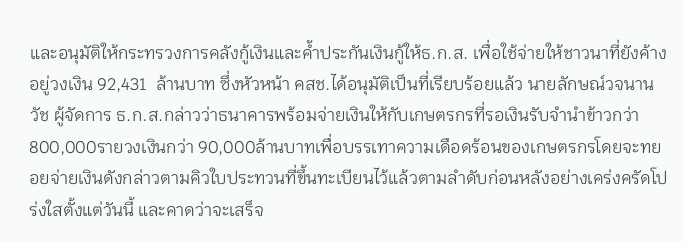และอนุมัติให้กระทรวงการคลังกู้เงินและค้ำประกันเงินกู้ให้ธ.ก.ส. เพื่อใช้จ่ายให้ชาวนาที่ยังค้างอยู่วงเงิน 92,431  ล้านบาท ซึ่งหัวหน้า คสช.ได้อนุมัติเป็นที่เรียบร้อยแล้ว นายลักษณ์วจนานวัช ผู้จัดการ ธ.ก.ส.กล่าวว่าธนาคารพร้อมจ่ายเงินให้กับเกษตรกรที่รอเงินรับจำนำข้าวกว่า 800,000รายวงเงินกว่า 90,000ล้านบาทเพื่อบรรเทาความเดือดร้อนของเกษตรกรโดยจะทยอยจ่ายเงินดังกล่าวตามคิวใบประทวนที่ขึ้นทะเบียนไว้แล้วตามลำดับก่อนหลังอย่างเคร่งครัดโปร่งใสตั้งแต่วันนี้ และคาดว่าจะเสร็จ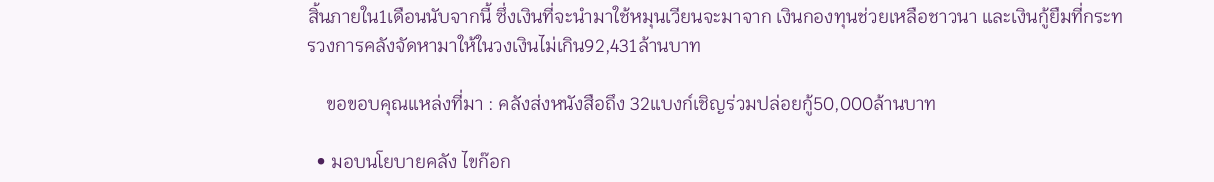สิ้นภายใน1เดือนนับจากนี้ ซึ่งเงินที่จะนำมาใช้หมุนเวียนจะมาจาก เงินกองทุนช่วยเหลือชาวนา และเงินกู้ยืมที่กระทรวงการคลังจัดหามาให้ในวงเงินไม่เกิน92,431ล้านบาท

    ขอขอบคุณแหล่งที่มา : คลังส่งหนังสือถึง 32แบงก์เชิญร่วมปล่อยกู้50,000ล้านบาท

  • มอบนโยบายคลัง ไขก๊อก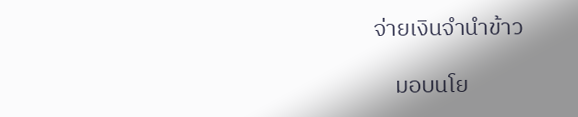จ่ายเงินจำนำข้าว

    มอบนโย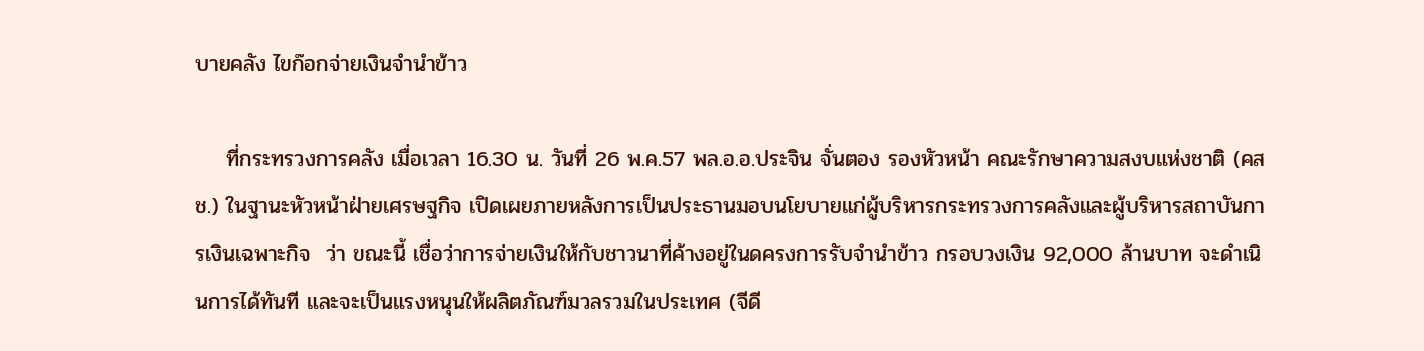บายคลัง ไขก๊อกจ่ายเงินจำนำข้าว

    ที่กระทรวงการคลัง เมื่อเวลา 16.30 น. วันที่ 26 พ.ค.57 พล.อ.อ.ประจิน จั่นตอง รองหัวหน้า คณะรักษาความสงบแห่งชาติ (คสช.) ในฐานะหัวหน้าฝ่ายเศรษฐกิจ เปิดเผยภายหลังการเป็นประธานมอบนโยบายแก่ผู้บริหารกระทรวงการคลังและผู้บริหารสถาบันการเงินเฉพาะกิจ  ว่า ขณะนี้ เชื่อว่าการจ่ายเงินให้กับชาวนาที่ค้างอยู่ในดครงการรับจำนำข้าว กรอบวงเงิน 92,000 ล้านบาท จะดำเนินการได้ทันที และจะเป็นแรงหนุนให้ผลิตภัณฑ์มวลรวมในประเทศ (จีดี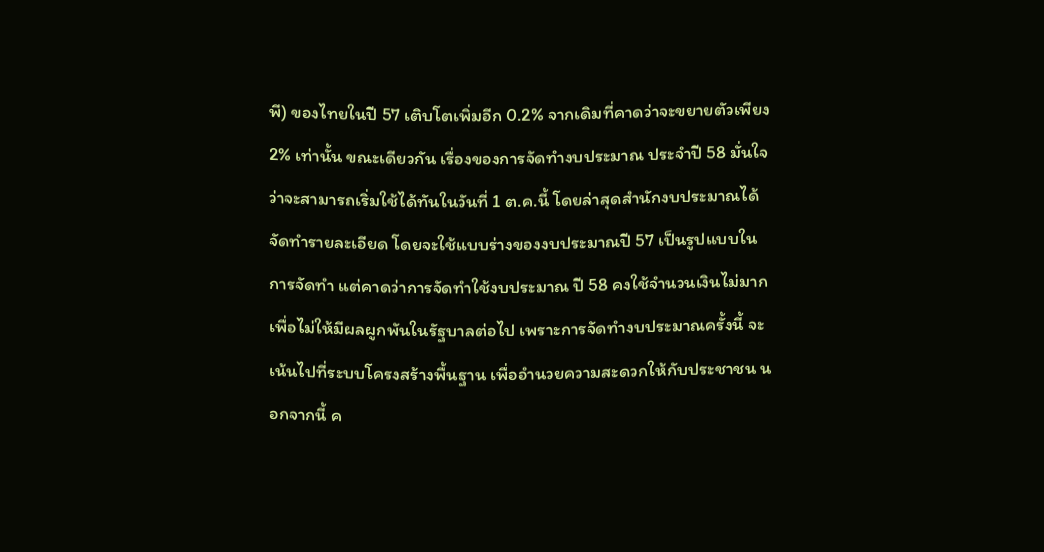พี) ของไทยในปี 57 เติบโตเพิ่มอีก 0.2% จากเดิมที่คาดว่าจะขยายตัวเพียง 2% เท่านั้น ขณะเดียวกัน เรื่องของการจัดทำงบประมาณ ประจำปี 58 มั่นใจว่าจะสามารถเริ่มใช้ได้ทันในวันที่ 1 ต.ค.นี้ โดยล่าสุดสำนักงบประมาณได้จัดทำรายละเอียด โดยจะใช้แบบร่างของงบประมาณปี 57 เป็นรูปแบบในการจัดทำ แต่คาดว่าการจัดทำใช้งบประมาณ ปี 58 คงใช้จำนวนเงินไม่มาก เพื่อไม่ให้มีผลผูกพันในรัฐบาลต่อไป เพราะการจัดทำงบประมาณครั้งนี้ จะเน้นไปที่ระบบโครงสร้างพื้นฐาน เพื่ออำนวยความสะดวกให้กับประชาชน นอกจากนี้ ค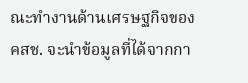ณะทำงานด้านเศรษฐกิจของ คสช. จะนำข้อมูลที่ได้จากกา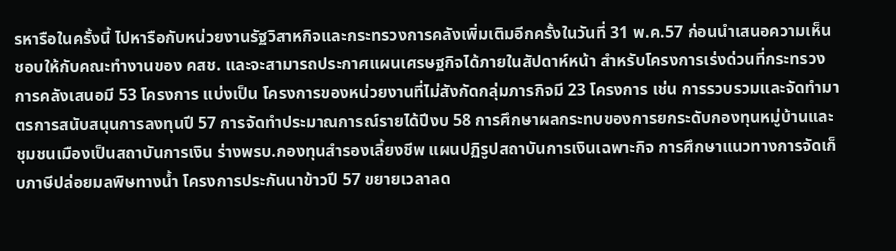รหารือในครั้งนี้ ไปหารือกับหน่วยงานรัฐวิสาหกิจและกระทรวงการคลังเพิ่มเติมอีกครั้งในวันที่ 31 พ.ค.57 ก่อนนำเสนอความเห็นชอบให้กับคณะทำงานของ คสช. และจะสามารถประกาศแผนเศรษฐกิจได้ภายในสัปดาห์หน้า สำหรับโครงการเร่งด่วนที่กระทรวงการคลังเสนอมี 53 โครงการ แบ่งเป็น โครงการของหน่วยงานที่ไม่สังกัดกลุ่มภารกิจมี 23 โครงการ เช่น การรวบรวมและจัดทำมาตรการสนับสนุนการลงทุนปี 57 การจัดทำประมาณการณ์รายได้ปีงบ 58 การศึกษาผลกระทบของการยกระดับกองทุนหมู่บ้านและชุมชนเมืองเป็นสถาบันการเงิน ร่างพรบ.กองทุนสำรองเลี้ยงชีพ แผนปฏิรูปสถาบันการเงินเฉพาะกิจ การศึกษาแนวทางการจัดเก็บภาษีปล่อยมลพิษทางน้ำ โครงการประกันนาข้าวปี 57 ขยายเวลาลด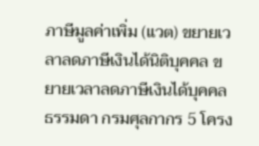ภาษีมูลค่าเพิ่ม (แวต) ขยายเวลาลดภาษีเงินได้นิติบุคคล ขยายเวลาลดภาษีเงินได้บุคคลธรรมดา กรมศุลกากร 5 โครง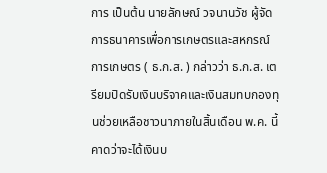การ เป็นต้น นายลักษณ์ วจนานวัช ผู้จัดการธนาคารเพื่อการเกษตรและสหกรณ์การเกษตร ( ธ.ก.ส. ) กล่าวว่า ธ.ก.ส. เตรียมปิดรับเงินบริจาคและเงินสมทบกองทุนช่วยเหลือชาวนาภายในสิ้นเดือน พ.ค. นี้ คาดว่าจะได้เงินบ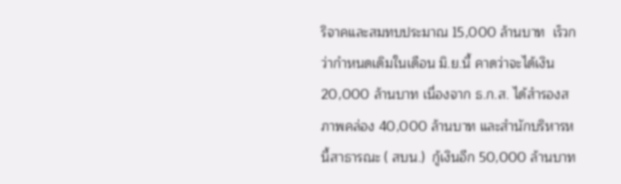ริจาคและสมทบประมาณ 15,000 ล้านบาท  เร็วกว่ากำหนดเดิมในเดือน มิ.ย.นี้ คาดว่าจะได้เงิน 20,000 ล้านบาท เนื่องจาก ธ.ก.ส. ได้สำรองสภาพคล่อง 40,000 ล้านบาท และสำนักบริหารหนี้สาธารณะ ( สบน.)  กู้เงินอีก 50,000 ล้านบาท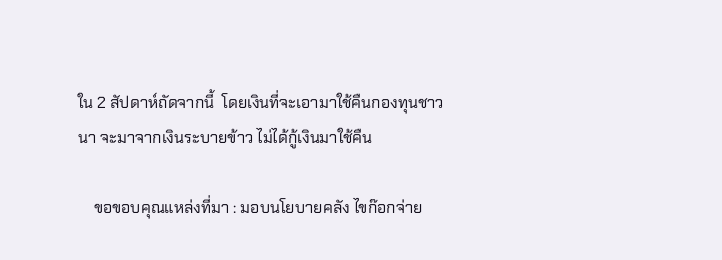ใน 2 สัปดาห์ถัดจากนี้  โดยเงินที่จะเอามาใช้คืนกองทุนชาวนา จะมาจากเงินระบายข้าว ไม่ได้กู้เงินมาใช้คืน

    ขอขอบคุณแหล่งที่มา : มอบนโยบายคลัง ไขก๊อกจ่าย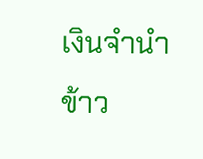เงินจำนำข้าว